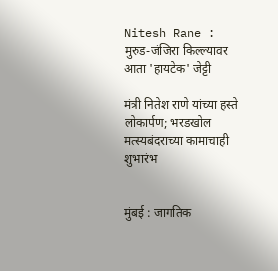Nitesh Rane : मुरुड-जंजिरा किल्ल्यावर आता 'हायटेक' जेट्टी

मंत्री नितेश राणे यांच्या हस्ते लोकार्पण; भरडखोल मत्स्यबंदराच्या कामाचाही शुभारंभ


मुंबई : जागतिक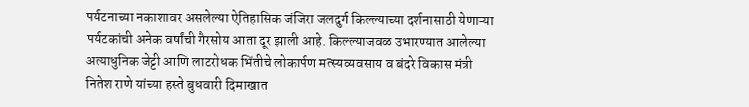पर्यटनाच्या नकाशावर असलेल्या ऐतिहासिक जंजिरा जलदुर्ग किल्ल्याच्या दर्शनासाठी येणाऱ्या पर्यटकांची अनेक वर्षांची गैरसोय आता दूर झाली आहे. किल्ल्याजवळ उभारण्यात आलेल्या अत्याधुनिक जेट्टी आणि लाटरोधक भिंतीचे लोकार्पण मत्स्यव्यवसाय व बंदरे विकास मंत्री नितेश राणे यांच्या हस्ते बुधवारी दिमाखात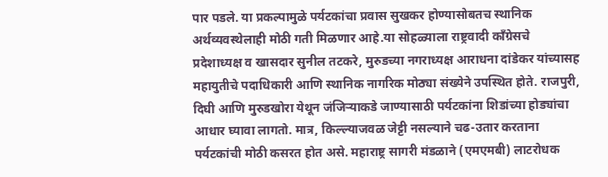पार पडले. या प्रकल्पामुळे पर्यटकांचा प्रवास सुखकर होण्यासोबतच स्थानिक अर्थव्यवस्थेलाही मोठी गती मिळणार आहे.या सोहळ्याला राष्ट्रवादी काँग्रेसचे प्रदेशाध्यक्ष व खासदार सुनील तटकरे, मुरुडच्या नगराध्यक्ष आराधना दांडेकर यांच्यासह महायुतीचे पदाधिकारी आणि स्थानिक नागरिक मोठ्या संख्येने उपस्थित होते. राजपुरी, दिघी आणि मुरुडखोरा येथून जंजिऱ्याकडे जाण्यासाठी पर्यटकांना शिडांच्या होड्यांचा आधार घ्यावा लागतो. मात्र, किल्ल्याजवळ जेट्टी नसल्याने चढ-उतार करताना पर्यटकांची मोठी कसरत होत असे. महाराष्ट्र सागरी मंडळाने (एमएमबी) लाटरोधक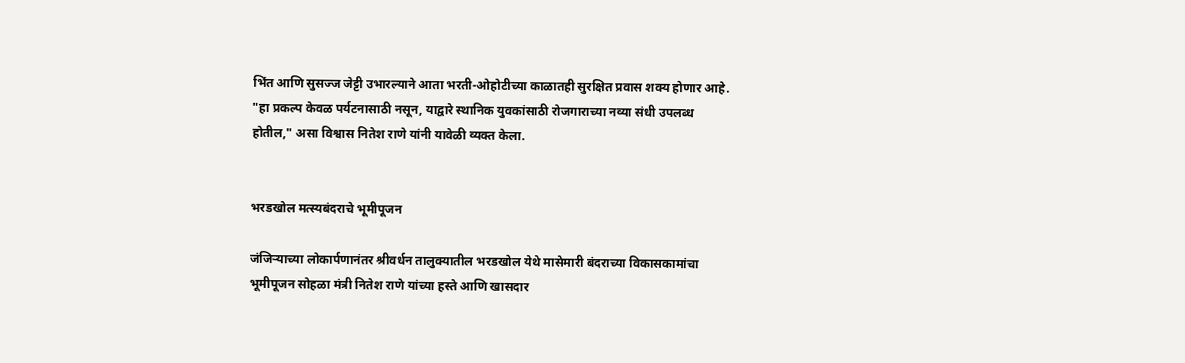भिंत आणि सुसज्ज जेट्टी उभारल्याने आता भरती-ओहोटीच्या काळातही सुरक्षित प्रवास शक्य होणार आहे. "हा प्रकल्प केवळ पर्यटनासाठी नसून, याद्वारे स्थानिक युवकांसाठी रोजगाराच्या नव्या संधी उपलब्ध होतील," असा विश्वास नितेश राणे यांनी यावेळी व्यक्त केला.


भरडखोल मत्स्यबंदराचे भूमीपूजन

जंजिऱ्याच्या लोकार्पणानंतर श्रीवर्धन तालुक्यातील भरडखोल येथे मासेमारी बंदराच्या विकासकामांचा भूमीपूजन सोहळा मंत्री नितेश राणे यांच्या हस्ते आणि खासदार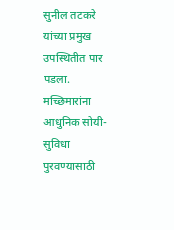सुनील तटकरे यांच्या प्रमुख उपस्थितीत पार पडला. मच्छिमारांना आधुनिक सोयी-सुविधा पुरवण्यासाठी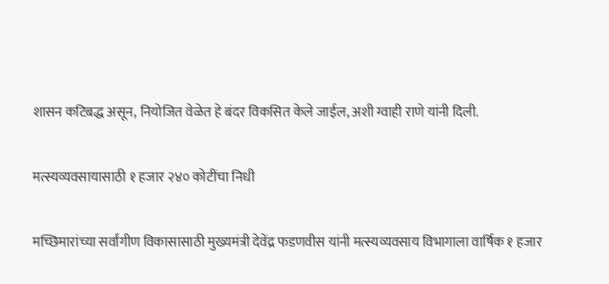शासन कटिबद्ध असून, नियोजित वेळेत हे बंदर विकसित केले जाईल, अशी ग्वाही राणे यांनी दिली.


मत्स्यव्यवसायासाठी १ हजार २४० कोटींचा निधी


मच्छिमारांच्या सर्वांगीण विकासासाठी मुख्यमंत्री देवेंद्र फडणवीस यांनी मत्स्यव्यवसाय विभागाला वार्षिक १ हजार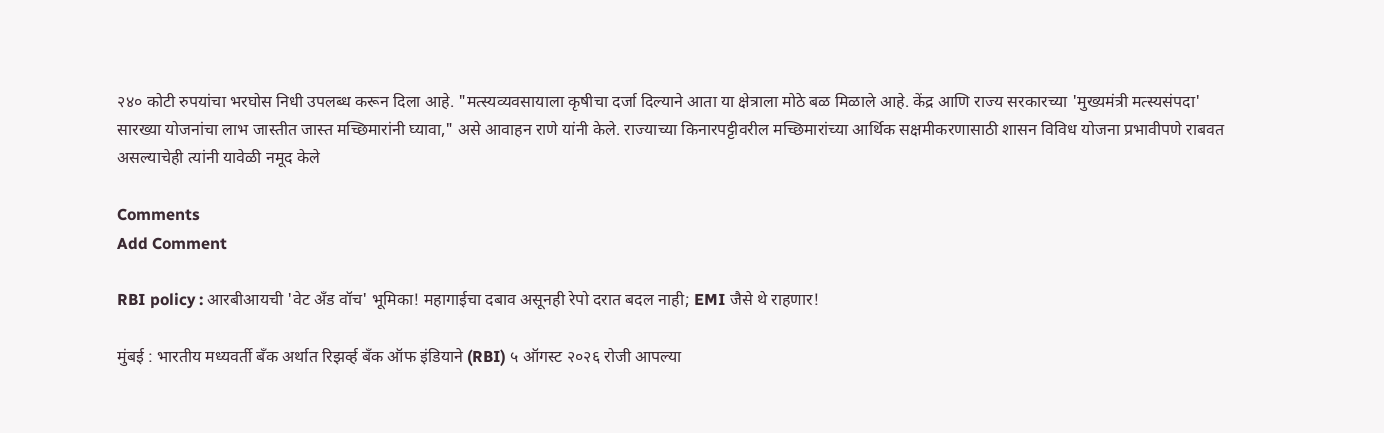२४० कोटी रुपयांचा भरघोस निधी उपलब्ध करून दिला आहे. "मत्स्यव्यवसायाला कृषीचा दर्जा दिल्याने आता या क्षेत्राला मोठे बळ मिळाले आहे. केंद्र आणि राज्य सरकारच्या 'मुख्यमंत्री मत्स्यसंपदा' सारख्या योजनांचा लाभ जास्तीत जास्त मच्छिमारांनी घ्यावा," असे आवाहन राणे यांनी केले. राज्याच्या किनारपट्टीवरील मच्छिमारांच्या आर्थिक सक्षमीकरणासाठी शासन विविध योजना प्रभावीपणे राबवत असल्याचेही त्यांनी यावेळी नमूद केले

Comments
Add Comment

RBI policy : आरबीआयची 'वेट अँड वॉच' भूमिका! महागाईचा दबाव असूनही रेपो दरात बदल नाही; EMI जैसे थे राहणार!

मुंबई : भारतीय मध्यवर्ती बँक अर्थात रिझर्व्ह बँक ऑफ इंडियाने (RBI) ५ ऑगस्ट २०२६ रोजी आपल्या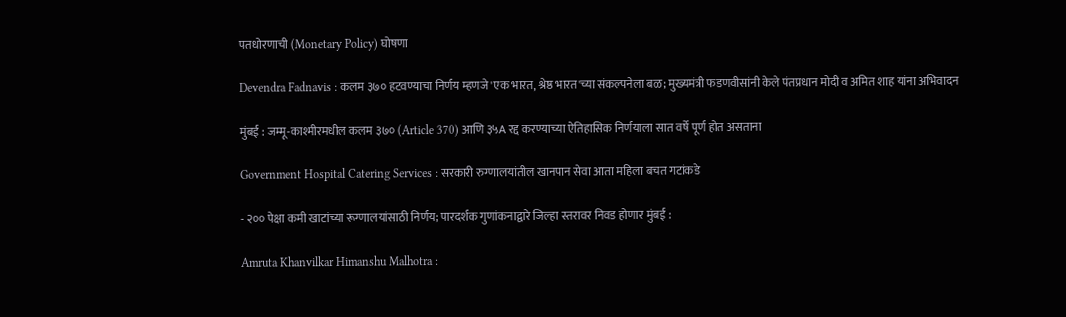पतधोरणाची (Monetary Policy) घोषणा

Devendra Fadnavis : कलम ३७० हटवण्याचा निर्णय म्हणजे 'एक भारत, श्रेष्ठ भारत'च्या संकल्पनेला बळ; मुख्यमंत्री फडणवीसांनी केले पंतप्रधान मोदी व अमित शाह यांना अभिवादन

मुंबई : जम्मू-काश्मीरमधील कलम ३७० (Article 370) आणि ३५A रद्द करण्याच्या ऐतिहासिक निर्णयाला सात वर्षे पूर्ण होत असताना

Government Hospital Catering Services : सरकारी रुग्णालयांतील खानपान सेवा आता महिला बचत गटांकडे

- २०० पेक्षा कमी खाटांच्या रूग्णालयांसाठी निर्णय; पारदर्शक गुणांकनाद्वारे जिल्हा स्तरावर निवड होणार मुंबई :

Amruta Khanvilkar Himanshu Malhotra :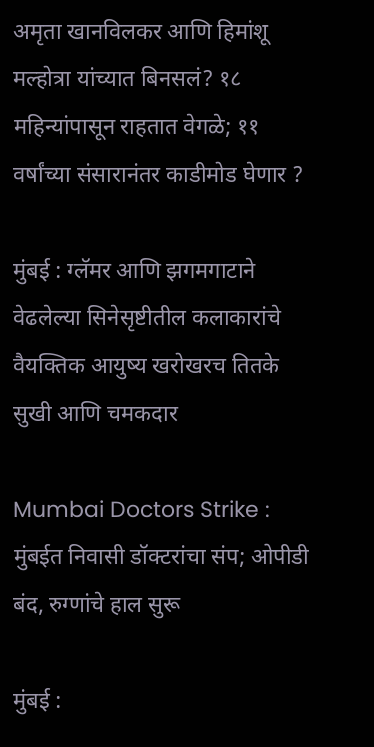अमृता खानविलकर आणि हिमांशू मल्होत्रा यांच्यात बिनसलं? १८ महिन्यांपासून राहतात वेगळे; ११ वर्षांच्या संसारानंतर काडीमोड घेणार ?

मुंबई : ग्लॅमर आणि झगमगाटाने वेढलेल्या सिनेसृष्टीतील कलाकारांचे वैयक्तिक आयुष्य खरोखरच तितके सुखी आणि चमकदार

Mumbai Doctors Strike : मुंबईत निवासी डॉक्टरांचा संप; ओपीडी बंद, रुग्णांचे हाल सुरू

मुंबई :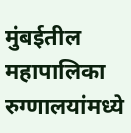मुंबईतील महापालिका रुग्णालयांमध्ये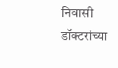निवासी डॉक्टरांच्या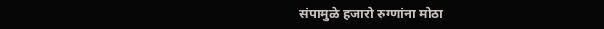संपामुळे हजारो रुग्णांना मोठा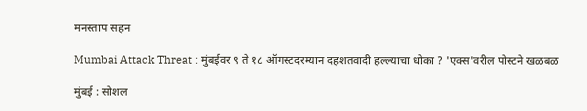मनस्ताप सहन

Mumbai Attack Threat : मुंबईवर ९ ते १८ ऑगस्टदरम्यान दहशतवादी हल्ल्याचा धोका ? 'एक्स'वरील पोस्टने खळबळ

मुंबई : सोशल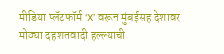मीडिया प्लॅटफॉर्म ‘X’ वरून मुंबईसह देशावर मोठ्या दहशतवादी हल्ल्याची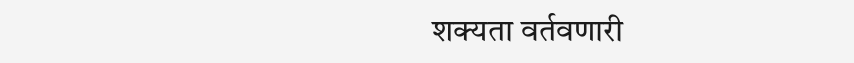शक्यता वर्तवणारी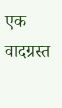एक वादग्रस्त